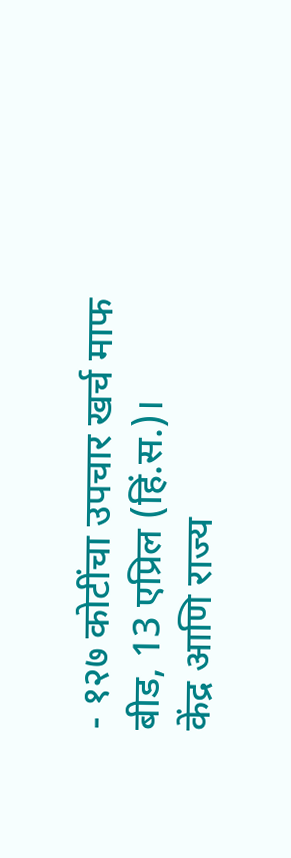- १२७ कोटींचा उपचार खर्च माफ
बीड, 13 एप्रिल (हिं.स.)।
केंद्र आणि राज्य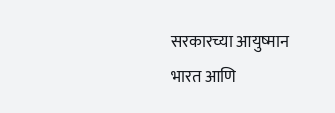सरकारच्या आयुष्मान भारत आणि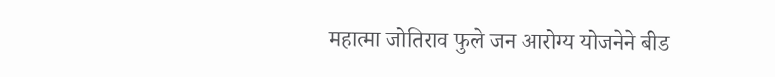महात्मा जोतिराव फुले जन आरोग्य योजनेने बीड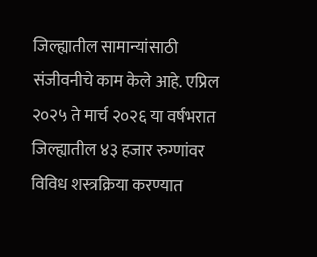जिल्ह्यातील सामान्यांसाठी संजीवनीचे काम केले आहे. एप्रिल २०२५ ते मार्च २०२६ या वर्षभरात जिल्ह्यातील ४३ हजार रुग्णांवर विविध शस्त्रक्रिया करण्यात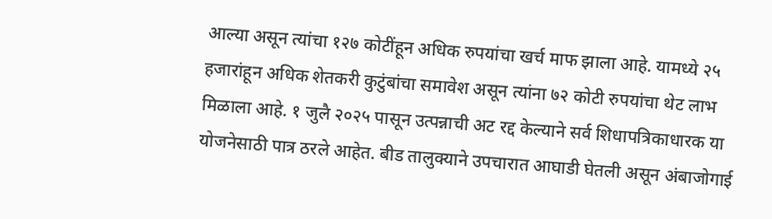आल्या असून त्यांचा १२७ कोटींहून अधिक रुपयांचा खर्च माफ झाला आहे. यामध्ये २५ हजारांहून अधिक शेतकरी कुटुंबांचा समावेश असून त्यांना ७२ कोटी रुपयांचा थेट लाभ मिळाला आहे. १ जुलै २०२५ पासून उत्पन्नाची अट रद्द केल्याने सर्व शिधापत्रिकाधारक या योजनेसाठी पात्र ठरले आहेत. बीड तालुक्याने उपचारात आघाडी घेतली असून अंबाजोगाई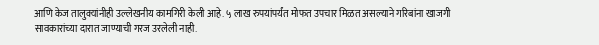आणि केज तालुक्यांनीही उल्लेखनीय कामगिरी केली आहे. ५ लाख रुपयांपर्यंत मोफत उपचार मिळत असल्याने गरिबांना खाजगी सावकारांच्या दारात जाण्याची गरज उरलेली नाही.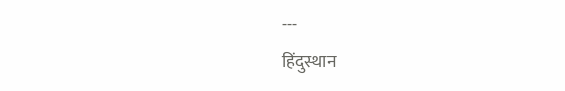---
हिंदुस्थान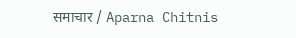समाचार / Aparna Chitnis